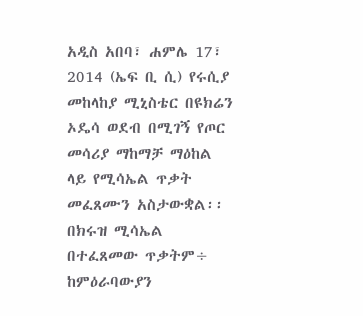አዲስ አበባ፣ ሐምሌ 17፣ 2014 (ኤፍ ቢ ሲ) የሩሲያ መከላከያ ሚኒስቴር በዩክሬን ኦዴሳ ወደብ በሚገኝ የጦር መሳሪያ ማከማቻ ማዕከል ላይ የሚሳኤል ጥቃት መፈጸሙን አስታውቋል፡፡
በክሩዝ ሚሳኤል በተፈጸመው ጥቃትም÷ ከምዕራባውያን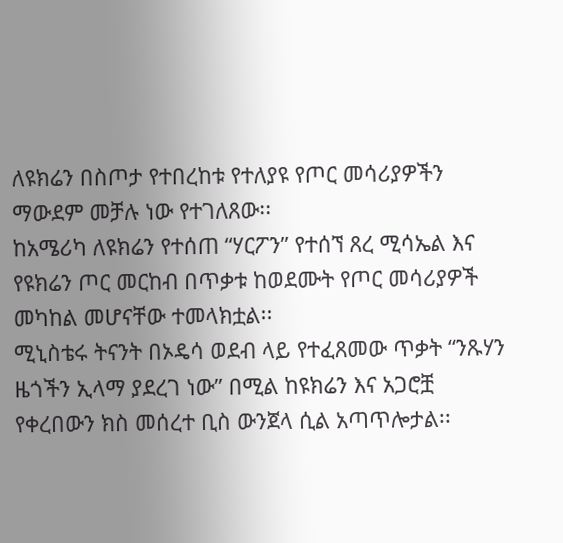ለዩክሬን በስጦታ የተበረከቱ የተለያዩ የጦር መሳሪያዎችን ማውደም መቻሉ ነው የተገለጸው፡፡
ከአሜሪካ ለዩክሬን የተሰጠ “ሃርፖን” የተሰኘ ጸረ ሚሳኤል እና የዩክሬን ጦር መርከብ በጥቃቱ ከወደሙት የጦር መሳሪያዎች መካከል መሆናቸው ተመላክቷል፡፡
ሚኒስቴሩ ትናንት በኦዴሳ ወደብ ላይ የተፈጸመው ጥቃት “ንጹሃን ዜጎችን ኢላማ ያደረገ ነው” በሚል ከዩክሬን እና አጋሮቿ የቀረበውን ክስ መሰረተ ቢስ ውንጀላ ሲል አጣጥሎታል፡፡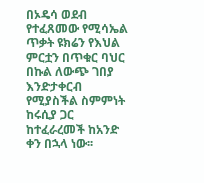በኦዴሳ ወደብ የተፈጸመው የሚሳኤል ጥቃት ዩክሬን የእህል ምርቷን በጥቁር ባህር በኩል ለውጭ ገበያ እንድታቀርብ የሚያስችል ስምምነት ከሩሲያ ጋር ከተፈራረመች ከአንድ ቀን በኋላ ነው፡፡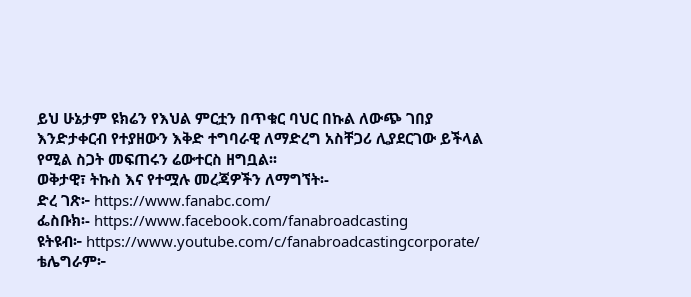ይህ ሁኔታም ዩክሬን የእህል ምርቷን በጥቁር ባህር በኩል ለውጭ ገበያ እንድታቀርብ የተያዘውን እቅድ ተግባራዊ ለማድረግ አስቸጋሪ ሊያደርገው ይችላል የሚል ስጋት መፍጠሩን ሬውተርስ ዘግቧል፡፡
ወቅታዊ፣ ትኩስ እና የተሟሉ መረጃዎችን ለማግኘት፡-
ድረ ገጽ፦ https://www.fanabc.com/
ፌስቡክ፡- https://www.facebook.com/fanabroadcasting
ዩትዩብ፦ https://www.youtube.com/c/fanabroadcastingcorporate/
ቴሌግራም፦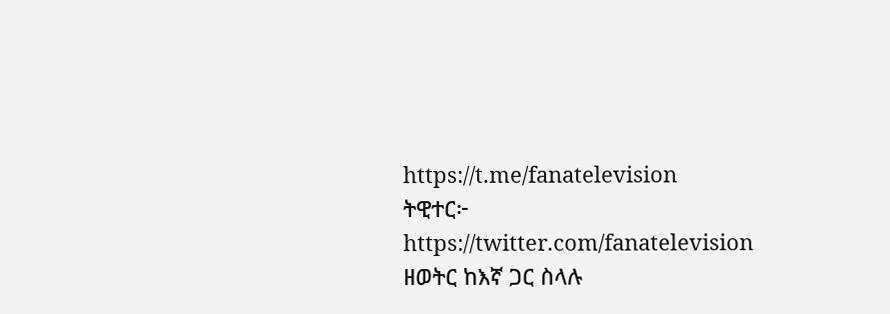https://t.me/fanatelevision
ትዊተር፦ https://twitter.com/fanatelevision
ዘወትር ከእኛ ጋር ስላሉ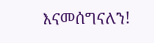እናመሰግናለን!